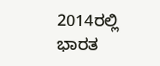2014ರಲ್ಲಿ ಭಾರತ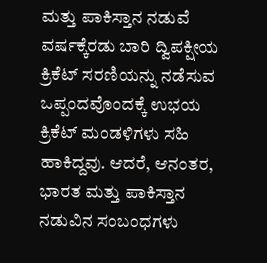ಮತ್ತು ಪಾಕಿಸ್ತಾನ ನಡುವೆ ವರ್ಷಕ್ಕೆರಡು ಬಾರಿ ದ್ವಿಪಕ್ಷೀಯ ಕ್ರಿಕೆಟ್ ಸರಣಿಯನ್ನು ನಡೆಸುವ ಒಪ್ಪಂದವೊಂದಕ್ಕೆ ಉಭಯ ಕ್ರಿಕೆಟ್ ಮಂಡಳಿಗಳು ಸಹಿ ಹಾಕಿದ್ದವು. ಆದರೆ, ಆನಂತರ, ಭಾರತ ಮತ್ತು ಪಾಕಿಸ್ತಾನ ನಡುವಿನ ಸಂಬಂಧಗಳು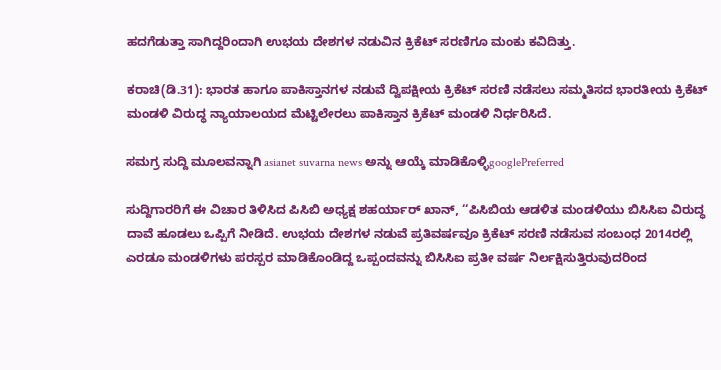ಹದಗೆಡುತ್ತಾ ಸಾಗಿದ್ದರಿಂದಾಗಿ ಉಭಯ ದೇಶಗಳ ನಡುವಿನ ಕ್ರಿಕೆಟ್ ಸರಣಿಗೂ ಮಂಕು ಕವಿದಿತ್ತು.

ಕರಾಚಿ(ಡಿ.31): ಭಾರತ ಹಾಗೂ ಪಾಕಿಸ್ತಾನಗಳ ನಡುವೆ ದ್ವಿಪಕ್ಷೀಯ ಕ್ರಿಕೆಟ್ ಸರಣಿ ನಡೆಸಲು ಸಮ್ಮತಿಸದ ಭಾರತೀಯ ಕ್ರಿಕೆಟ್ ಮಂಡಳಿ ವಿರುದ್ಧ ನ್ಯಾಯಾಲಯದ ಮೆಟ್ಟಿಲೇರಲು ಪಾಕಿಸ್ತಾನ ಕ್ರಿಕೆಟ್ ಮಂಡಳಿ ನಿರ್ಧರಿಸಿದೆ.

ಸಮಗ್ರ ಸುದ್ದಿ ಮೂಲವನ್ನಾಗಿ asianet suvarna news ಅನ್ನು ಆಯ್ಕೆ ಮಾಡಿಕೊಳ್ಳಿgooglePreferred

ಸುದ್ದಿಗಾರರಿಗೆ ಈ ವಿಚಾರ ತಿಳಿಸಿದ ಪಿಸಿಬಿ ಅಧ್ಯಕ್ಷ ಶಹರ್ಯಾರ್ ಖಾನ್, ‘‘ಪಿಸಿಬಿಯ ಆಡಳಿತ ಮಂಡಳಿಯು ಬಿಸಿಸಿಐ ವಿರುದ್ಧ ದಾವೆ ಹೂಡಲು ಒಪ್ಪಿಗೆ ನೀಡಿದೆ. ಉಭಯ ದೇಶಗಳ ನಡುವೆ ಪ್ರತಿವರ್ಷವೂ ಕ್ರಿಕೆಟ್ ಸರಣಿ ನಡೆಸುವ ಸಂಬಂಧ 2014ರಲ್ಲಿ ಎರಡೂ ಮಂಡಳಿಗಳು ಪರಸ್ಪರ ಮಾಡಿಕೊಂಡಿದ್ದ ಒಪ್ಪಂದವನ್ನು ಬಿಸಿಸಿಐ ಪ್ರತೀ ವರ್ಷ ನಿರ್ಲಕ್ಷಿಸುತ್ತಿರುವುದರಿಂದ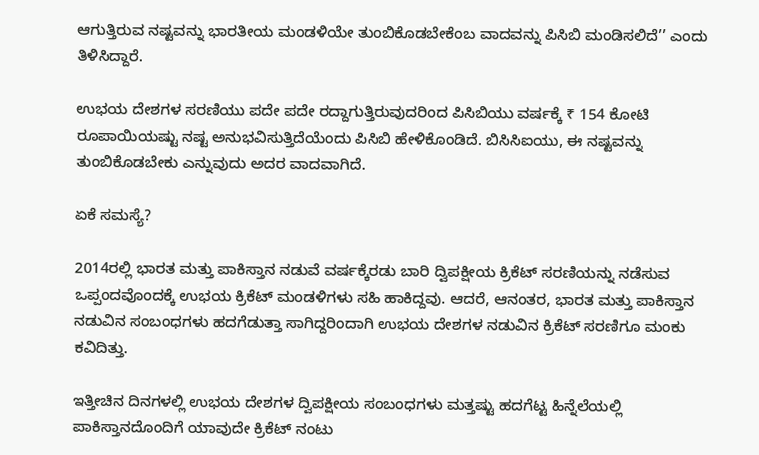ಆಗುತ್ತಿರುವ ನಷ್ಟವನ್ನು ಭಾರತೀಯ ಮಂಡಳಿಯೇ ತುಂಬಿಕೊಡಬೇಕೆಂಬ ವಾದವನ್ನು ಪಿಸಿಬಿ ಮಂಡಿಸಲಿದೆ’’ ಎಂದು ತಿಳಿಸಿದ್ದಾರೆ.

ಉಭಯ ದೇಶಗಳ ಸರಣಿಯು ಪದೇ ಪದೇ ರದ್ದಾಗುತ್ತಿರುವುದರಿಂದ ಪಿಸಿಬಿಯು ವರ್ಷಕ್ಕೆ ₹ 154 ಕೋಟಿ ರೂಪಾಯಿಯಷ್ಟು ನಷ್ಟ ಅನುಭವಿಸುತ್ತಿದೆಯೆಂದು ಪಿಸಿಬಿ ಹೇಳಿಕೊಂಡಿದೆ. ಬಿಸಿಸಿಐಯು, ಈ ನಷ್ಟವನ್ನು ತುಂಬಿಕೊಡಬೇಕು ಎನ್ನುವುದು ಅದರ ವಾದವಾಗಿದೆ.

ಏಕೆ ಸಮಸ್ಯೆ?

2014ರಲ್ಲಿ ಭಾರತ ಮತ್ತು ಪಾಕಿಸ್ತಾನ ನಡುವೆ ವರ್ಷಕ್ಕೆರಡು ಬಾರಿ ದ್ವಿಪಕ್ಷೀಯ ಕ್ರಿಕೆಟ್ ಸರಣಿಯನ್ನು ನಡೆಸುವ ಒಪ್ಪಂದವೊಂದಕ್ಕೆ ಉಭಯ ಕ್ರಿಕೆಟ್ ಮಂಡಳಿಗಳು ಸಹಿ ಹಾಕಿದ್ದವು. ಆದರೆ, ಆನಂತರ, ಭಾರತ ಮತ್ತು ಪಾಕಿಸ್ತಾನ ನಡುವಿನ ಸಂಬಂಧಗಳು ಹದಗೆಡುತ್ತಾ ಸಾಗಿದ್ದರಿಂದಾಗಿ ಉಭಯ ದೇಶಗಳ ನಡುವಿನ ಕ್ರಿಕೆಟ್ ಸರಣಿಗೂ ಮಂಕು ಕವಿದಿತ್ತು.

ಇತ್ತೀಚಿನ ದಿನಗಳಲ್ಲಿ ಉಭಯ ದೇಶಗಳ ದ್ವಿಪಕ್ಷೀಯ ಸಂಬಂಧಗಳು ಮತ್ತಷ್ಟು ಹದಗೆಟ್ಟ ಹಿನ್ನೆಲೆಯಲ್ಲಿ ಪಾಕಿಸ್ತಾನದೊಂದಿಗೆ ಯಾವುದೇ ಕ್ರಿಕೆಟ್ ನಂಟು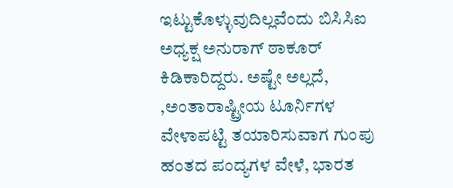ಇಟ್ಟುಕೊಳ್ಳುವುದಿಲ್ಲವೆಂದು ಬಿಸಿಸಿಐ ಅಧ್ಯಕ್ಷ ಅನುರಾಗ್ ಠಾಕೂರ್ ಕಿಡಿಕಾರಿದ್ದರು. ಅಷ್ಟೇ ಅಲ್ಲದೆ, ,ಅಂತಾರಾಷ್ಟ್ರೀಯ ಟೂರ್ನಿಗಳ ವೇಳಾಪಟ್ಟಿ ತಯಾರಿಸುವಾಗ ಗುಂಪು ಹಂತದ ಪಂದ್ಯಗಳ ವೇಳೆ, ಭಾರತ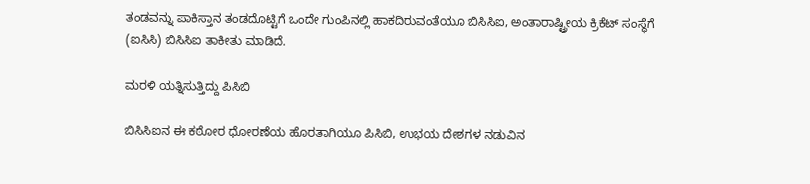ತಂಡವನ್ನು ಪಾಕಿಸ್ತಾನ ತಂಡದೊಟ್ಟಿಗೆ ಒಂದೇ ಗುಂಪಿನಲ್ಲಿ ಹಾಕದಿರುವಂತೆಯೂ ಬಿಸಿಸಿಐ, ಅಂತಾರಾಷ್ಟ್ರೀಯ ಕ್ರಿಕೆಟ್ ಸಂಸ್ಥೆಗೆ (ಐಸಿಸಿ) ಬಿಸಿಸಿಐ ತಾಕೀತು ಮಾಡಿದೆ.

ಮರಳಿ ಯತ್ನಿಸುತ್ತಿದ್ದು ಪಿಸಿಬಿ

ಬಿಸಿಸಿಐನ ಈ ಕಠೋರ ಧೋರಣೆಯ ಹೊರತಾಗಿಯೂ ಪಿಸಿಬಿ, ಉಭಯ ದೇಶಗಳ ನಡುವಿನ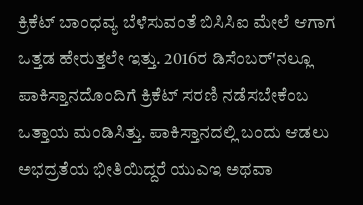ಕ್ರಿಕೆಟ್ ಬಾಂಧವ್ಯ ಬೆಳೆಸುವಂತೆ ಬಿಸಿಸಿಐ ಮೇಲೆ ಆಗಾಗ ಒತ್ತಡ ಹೇರುತ್ತಲೇ ಇತ್ತು. 2016ರ ಡಿಸೆಂಬರ್‌'ನಲ್ಲೂ ಪಾಕಿಸ್ತಾನದೊಂದಿಗೆ ಕ್ರಿಕೆಟ್ ಸರಣಿ ನಡೆಸಬೇಕೆಂಬ ಒತ್ತಾಯ ಮಂಡಿಸಿತ್ತು. ಪಾಕಿಸ್ತಾನದಲ್ಲಿ ಬಂದು ಆಡಲು ಅಭದ್ರತೆಯ ಭೀತಿಯಿದ್ದರೆ ಯುಎಇ ಅಥವಾ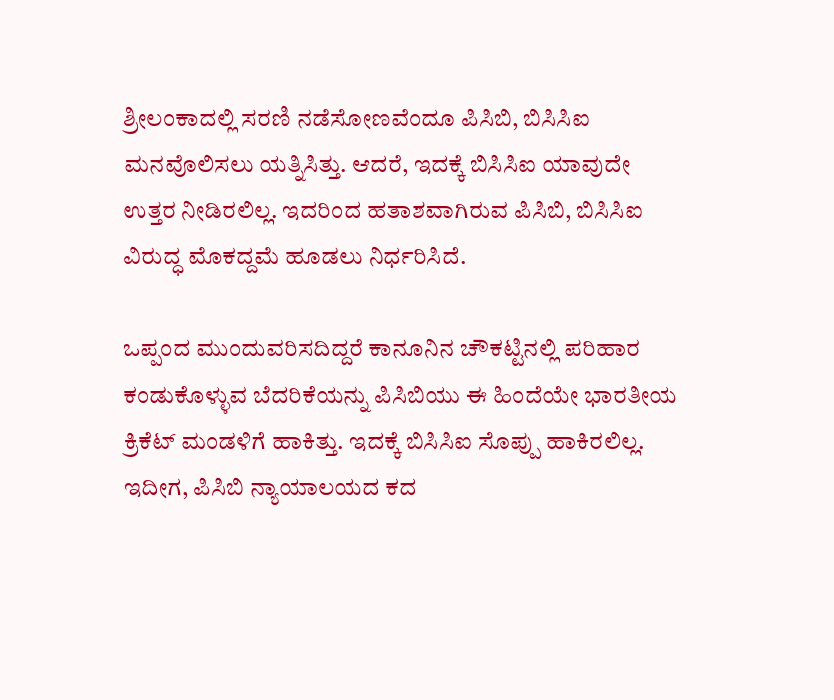ಶ್ರೀಲಂಕಾದಲ್ಲಿ ಸರಣಿ ನಡೆಸೋಣವೆಂದೂ ಪಿಸಿಬಿ, ಬಿಸಿಸಿಐ ಮನವೊಲಿಸಲು ಯತ್ನಿಸಿತ್ತು. ಆದರೆ, ಇದಕ್ಕೆ ಬಿಸಿಸಿಐ ಯಾವುದೇ ಉತ್ತರ ನೀಡಿರಲಿಲ್ಲ. ಇದರಿಂದ ಹತಾಶವಾಗಿರುವ ಪಿಸಿಬಿ, ಬಿಸಿಸಿಐ ವಿರುದ್ಧ ಮೊಕದ್ದಮೆ ಹೂಡಲು ನಿರ್ಧರಿಸಿದೆ.

ಒಪ್ಪಂದ ಮುಂದುವರಿಸದಿದ್ದರೆ ಕಾನೂನಿನ ಚೌಕಟ್ಟಿನಲ್ಲಿ ಪರಿಹಾರ ಕಂಡುಕೊಳ್ಳುವ ಬೆದರಿಕೆಯನ್ನು ಪಿಸಿಬಿಯು ಈ ಹಿಂದೆಯೇ ಭಾರತೀಯ ಕ್ರಿಕೆಟ್ ಮಂಡಳಿಗೆ ಹಾಕಿತ್ತು. ಇದಕ್ಕೆ ಬಿಸಿಸಿಐ ಸೊಪ್ಪು ಹಾಕಿರಲಿಲ್ಲ. ಇದೀಗ, ಪಿಸಿಬಿ ನ್ಯಾಯಾಲಯದ ಕದ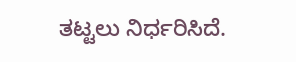ತಟ್ಟಲು ನಿರ್ಧರಿಸಿದೆ.